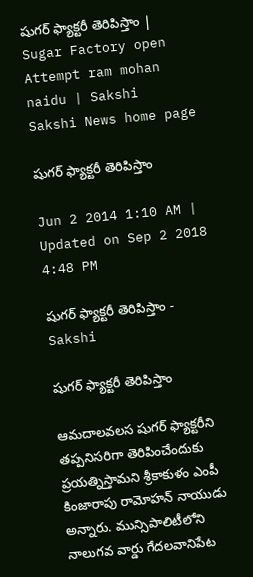షుగర్ ఫ్యాక్టరీ తెరిపిస్తాం | Sugar Factory open Attempt ram mohan naidu | Sakshi
Sakshi News home page

షుగర్ ఫ్యాక్టరీ తెరిపిస్తాం

Jun 2 2014 1:10 AM | Updated on Sep 2 2018 4:48 PM

షుగర్ ఫ్యాక్టరీ తెరిపిస్తాం - Sakshi

షుగర్ ఫ్యాక్టరీ తెరిపిస్తాం

ఆమదాలవలస షుగర్ ఫ్యాక్టరీని తప్పనిసరిగా తెరిపించేందుకు ప్రయత్నిస్తామని శ్రీకాకుళం ఎంపీ కింజారాపు రామోహన్ నాయుడు అన్నారు. మున్సిపాలిటీలోని నాలుగవ వార్డు గేదలవానిపేట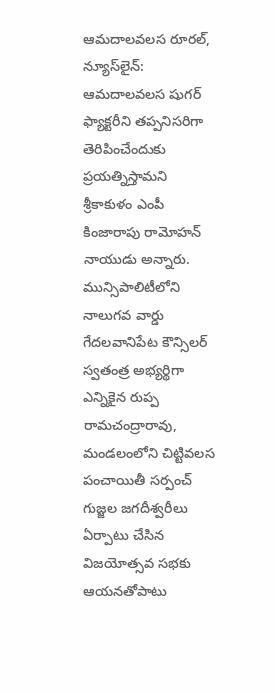ఆమదాలవలస రూరల్, న్యూస్‌లైన్: ఆమదాలవలస షుగర్ ఫ్యాక్టరీని తప్పనిసరిగా తెరిపించేందుకు ప్రయత్నిస్తామని శ్రీకాకుళం ఎంపీ కింజారాపు రామోహన్ నాయుడు అన్నారు. మున్సిపాలిటీలోని నాలుగవ వార్డు గేదలవానిపేట కౌన్సిలర్ స్వతంత్ర అభ్యర్థిగా ఎన్నికైన రుప్ప రామచంద్రారావు, మండలంలోని చిట్టివలస పంచాయితీ సర్పంచ్ గుజ్జల జగదీశ్వరీలు ఏర్పాటు చేసిన విజయోత్సవ సభకు ఆయనతోపాటు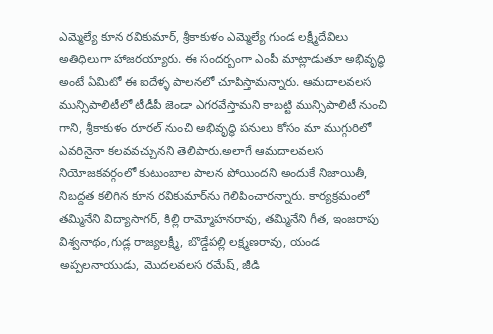ఎమ్మెల్యే కూన రవికుమార్, శ్రీకాకుళం ఎమ్మెల్యే గుండ లక్ష్మీదేవిలు అతిధిలుగా హాజరయ్యారు. ఈ సందర్బంగా ఎంపీ మాట్లాడుతూ అభివృద్ధి అంటే ఏమిటో ఈ ఐదేళ్ళ పాలనలో చూపిస్తామన్నారు. ఆమదాలవలస మున్సిపాలిటీలో టీడీపీ జెండా ఎగరవేస్తామని కాబట్టి మున్సిపాలిటీ నుంచి గాని, శ్రీకాకుళం రూరల్ నుంచి అభివృద్ధి పనులు కోసం మా ముగ్గురిలో ఎవరినైనా కలవవచ్చునని తెలిపారు.అలాగే ఆమదాలవలస నియోజకవర్గంలో కుటుంబాల పాలన పోయిందని అందుకే నిజాయితీ, నిబద్దత కలిగిన కూన రవికుమార్‌ను గెలిపించారన్నారు. కార్యక్రమంలో తమ్మినేని విద్యాసాగర్, కిల్లి రామ్మోహనరావు, తమ్మినేని గీత, ఇంజరాపు విశ్వనాథం,గుడ్ల రాజ్యలక్ష్మీ, బొడ్డేపల్లి లక్ష్మణరావు, యండ అప్పలనాయుడు, మొదలవలస రమేష్, జీడి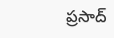ప్రసాద్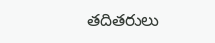తదితరులు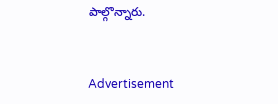పాల్గొన్నారు.


Advertisement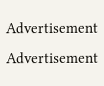Advertisement
Advertisement